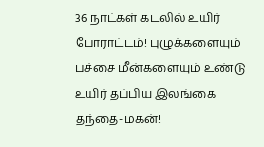36 நாட்கள் கடலில் உயிர் போராட்டம்! புழுக்களையும் பச்சை மீன்களையும் உண்டு உயிர் தப்பிய இலங்கை தந்தை-மகன்!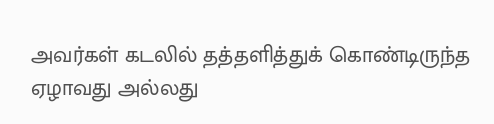அவர்கள் கடலில் தத்தளித்துக் கொண்டிருந்த ஏழாவது அல்லது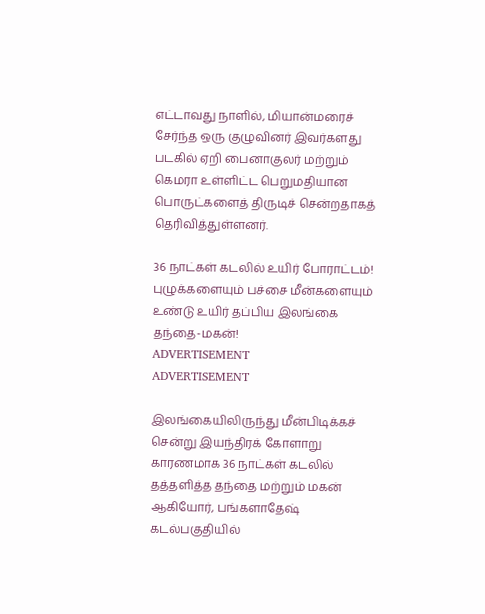எட்டாவது நாளில், மியான்மரைச் சேர்ந்த ஒரு குழுவினர் இவர்களது படகில் ஏறி பைனாகுலர் மற்றும் கெமரா உள்ளிட்ட பெறுமதியான பொருட்களைத் திருடிச் சென்றதாகத் தெரிவித்துள்ளனர்.

36 நாட்கள் கடலில் உயிர் போராட்டம்! புழுக்களையும் பச்சை மீன்களையும் உண்டு உயிர் தப்பிய இலங்கை தந்தை-மகன்!
ADVERTISEMENT
ADVERTISEMENT

இலங்கையிலிருந்து மீன்பிடிக்கச் சென்று இயந்திரக் கோளாறு காரணமாக 36 நாட்கள் கடலில் தத்தளித்த தந்தை மற்றும் மகன் ஆகியோர், பங்களாதேஷ் கடல்பகுதியில்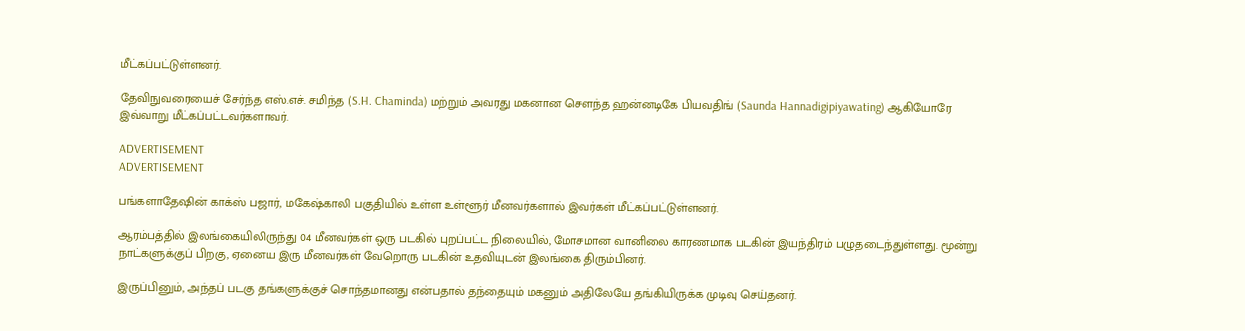மீட்கப்பட்டுள்ளனர்.

தேவிநுவரையைச் சேர்ந்த எஸ்.எச். சமிந்த (S.H. Chaminda) மற்றும் அவரது மகனான சௌந்த ஹன்னடிகே பியவதிங் (Saunda Hannadigipiyawating) ஆகியோரே இவ்வாறு மீட்கப்பட்டவர்களாவர்.

ADVERTISEMENT
ADVERTISEMENT

பங்களாதேஷின் காக்ஸ் பஜார், மகேஷ்காலி பகுதியில் உள்ள உள்ளூர் மீனவர்களால் இவர்கள் மீட்கப்பட்டுள்ளனர்.

ஆரம்பத்தில் இலங்கையிலிருந்து 04 மீனவர்கள் ஒரு படகில் புறப்பட்ட நிலையில், மோசமான வானிலை காரணமாக படகின் இயந்திரம் பழுதடைந்துள்ளது. மூன்று நாட்களுக்குப் பிறகு, ஏனைய இரு மீனவர்கள் வேறொரு படகின் உதவியுடன் இலங்கை திரும்பினர்.

இருப்பினும், அந்தப் படகு தங்களுக்குச் சொந்தமானது என்பதால் தந்தையும் மகனும் அதிலேயே தங்கியிருக்க முடிவு செய்தனர்.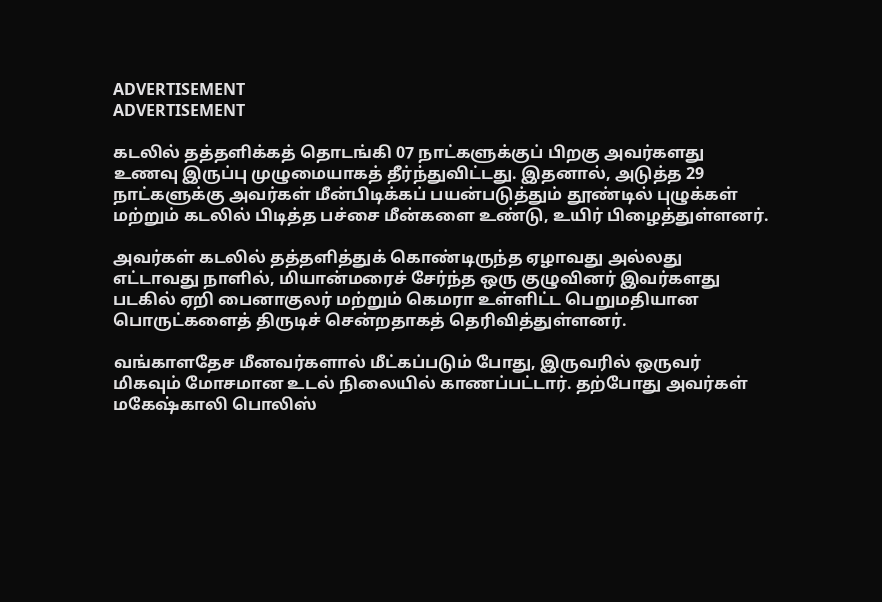ADVERTISEMENT
ADVERTISEMENT

கடலில் தத்தளிக்கத் தொடங்கி 07 நாட்களுக்குப் பிறகு அவர்களது உணவு இருப்பு முழுமையாகத் தீர்ந்துவிட்டது. இதனால், அடுத்த 29 நாட்களுக்கு அவர்கள் மீன்பிடிக்கப் பயன்படுத்தும் தூண்டில் புழுக்கள் மற்றும் கடலில் பிடித்த பச்சை மீன்களை உண்டு, உயிர் பிழைத்துள்ளனர்.

அவர்கள் கடலில் தத்தளித்துக் கொண்டிருந்த ஏழாவது அல்லது எட்டாவது நாளில், மியான்மரைச் சேர்ந்த ஒரு குழுவினர் இவர்களது படகில் ஏறி பைனாகுலர் மற்றும் கெமரா உள்ளிட்ட பெறுமதியான பொருட்களைத் திருடிச் சென்றதாகத் தெரிவித்துள்ளனர்.

வங்காளதேச மீனவர்களால் மீட்கப்படும் போது, இருவரில் ஒருவர் மிகவும் மோசமான உடல் நிலையில் காணப்பட்டார். தற்போது அவர்கள் மகேஷ்காலி பொலிஸ்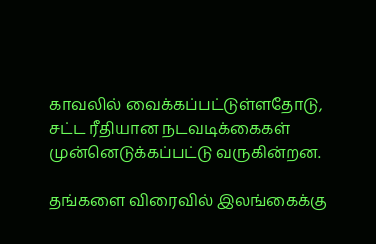காவலில் வைக்கப்பட்டுள்ளதோடு, சட்ட ரீதியான நடவடிக்கைகள் முன்னெடுக்கப்பட்டு வருகின்றன.

தங்களை விரைவில் இலங்கைக்கு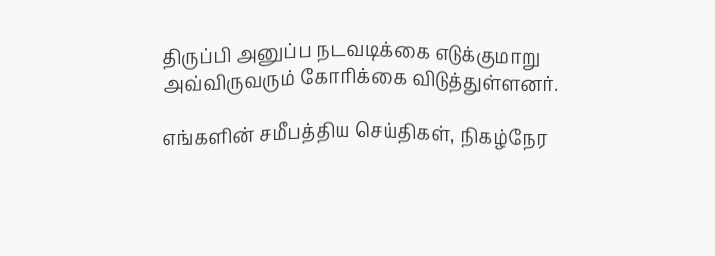திருப்பி அனுப்ப நடவடிக்கை எடுக்குமாறு அவ்விருவரும் கோரிக்கை விடுத்துள்ளனர்.

எங்களின் சமீபத்திய செய்திகள், நிகழ்நேர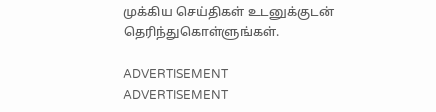முக்கிய செய்திகள் உடனுக்குடன் தெரிந்துகொள்ளுங்கள்.

ADVERTISEMENT
ADVERTISEMENT